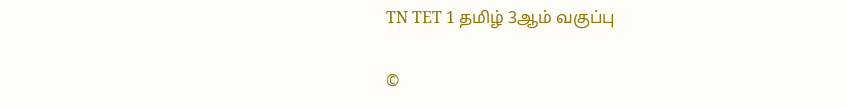TN TET 1 தமிழ் 3ஆம் வகுப்பு

©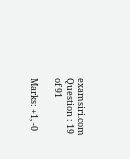examsiri.com
Question : 19 of 91

Marks: +1, -0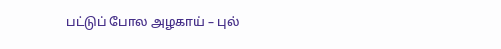பட்டுப் போல அழகாய் – புல்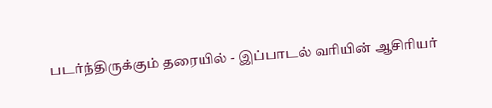படர்ந்திருக்கும் தரையில் - இப்பாடல் வரியின் ஆசிரியர்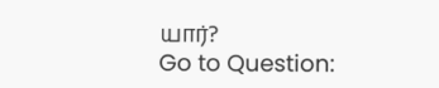யார்?
Go to Question: